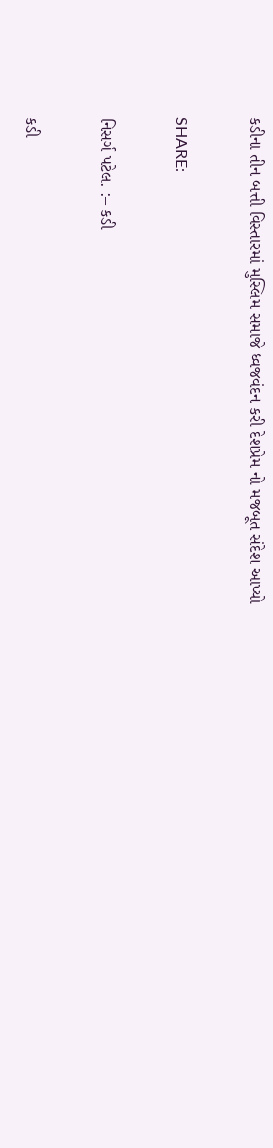કડીના તીન બત્તી વિસ્તારમાં મુસ્લિમ સમાજે ધ્વજવંદન કરી દેશપ્રેમ નો મજબૂત સંદેશ આપ્યો

SHARE:

નિસર્ગ પટેલ. :– કડી

કડી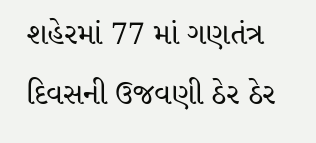શહેરમાં 77 માં ગણતંત્ર દિવસની ઉજવણી ઠેર ઠેર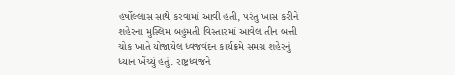હર્ષોલ્લાસ સાથે કરવામાં આવી હતી, પરંતુ ખાસ કરીને શહેરના મુસ્લિમ બહુમતી વિસ્તારમાં આવેલ તીન બત્તી ચોક ખાતે યોજાયેલ ધ્વજવંદન કાર્યક્રમે સમગ્ર શહેરનું ધ્યાન ખેંચ્યું હતું. રાષ્ટ્રધ્વજને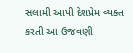સલામી આપી દેશપ્રેમ વ્યક્ત કરતી આ ઉજવણી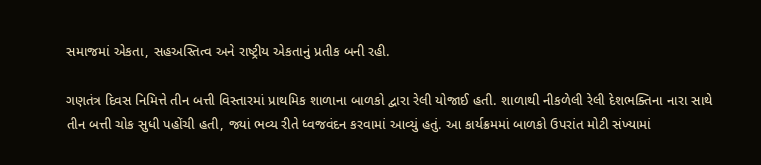સમાજમાં એકતા, સહઅસ્તિત્વ અને રાષ્ટ્રીય એકતાનું પ્રતીક બની રહી.

ગણતંત્ર દિવસ નિમિત્તે તીન બત્તી વિસ્તારમાં પ્રાથમિક શાળાના બાળકો દ્વારા રેલી યોજાઈ હતી. શાળાથી નીકળેલી રેલી દેશભક્તિના નારા સાથે તીન બત્તી ચોક સુધી પહોંચી હતી, જ્યાં ભવ્ય રીતે ધ્વજવંદન કરવામાં આવ્યું હતું. આ કાર્યક્રમમાં બાળકો ઉપરાંત મોટી સંખ્યામાં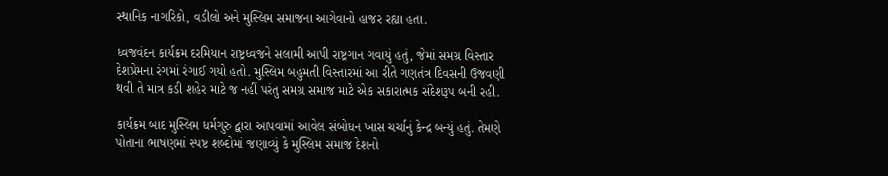સ્થાનિક નાગરિકો, વડીલો અને મુસ્લિમ સમાજના આગેવાનો હાજર રહ્યા હતા.

ધ્વજવંદન કાર્યક્રમ દરમિયાન રાષ્ટ્રધ્વજને સલામી આપી રાષ્ટ્રગાન ગવાયું હતું, જેમાં સમગ્ર વિસ્તાર દેશપ્રેમના રંગમાં રંગાઈ ગયો હતો. મુસ્લિમ બહુમતી વિસ્તારમાં આ રીતે ગણતંત્ર દિવસની ઉજવણી થવી તે માત્ર કડી શહેર માટે જ નહીં પરંતુ સમગ્ર સમાજ માટે એક સકારાત્મક સંદેશરૂપ બની રહી.

કાર્યક્રમ બાદ મુસ્લિમ ધર્મગુરુ દ્વારા આપવામાં આવેલ સંબોધન ખાસ ચર્ચાનું કેન્દ્ર બન્યું હતું. તેમણે પોતાના ભાષણમાં સ્પષ્ટ શબ્દોમાં જણાવ્યું કે મુસ્લિમ સમાજ દેશનો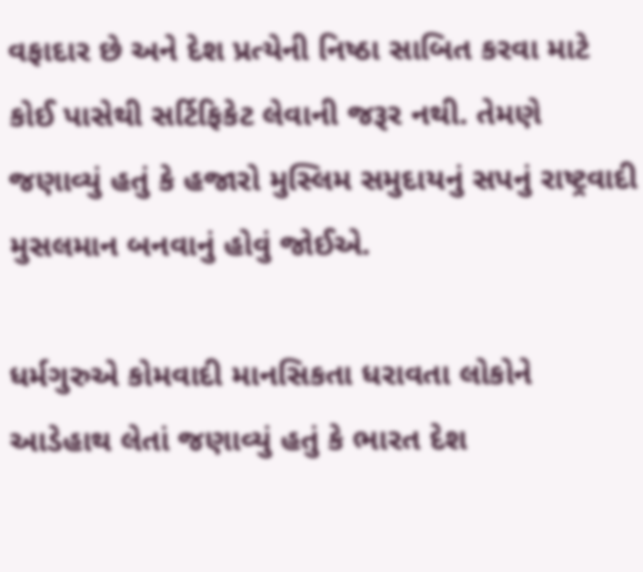વફાદાર છે અને દેશ પ્રત્યેની નિષ્ઠા સાબિત કરવા માટે કોઈ પાસેથી સર્ટિફિકેટ લેવાની જરૂર નથી. તેમણે જણાવ્યું હતું કે હજારો મુસ્લિમ સમુદાયનું સપનું રાષ્ટ્રવાદી મુસલમાન બનવાનું હોવું જોઈએ.

ધર્મગુરુએ કોમવાદી માનસિકતા ધરાવતા લોકોને આડેહાથ લેતાં જણાવ્યું હતું કે ભારત દેશ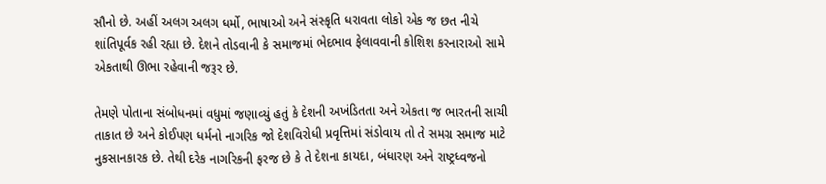સૌનો છે. અહીં અલગ અલગ ધર્મો, ભાષાઓ અને સંસ્કૃતિ ધરાવતા લોકો એક જ છત નીચે શાંતિપૂર્વક રહી રહ્યા છે. દેશને તોડવાની કે સમાજમાં ભેદભાવ ફેલાવવાની કોશિશ કરનારાઓ સામે એકતાથી ઊભા રહેવાની જરૂર છે.

તેમણે પોતાના સંબોધનમાં વધુમાં જણાવ્યું હતું કે દેશની અખંડિતતા અને એકતા જ ભારતની સાચી તાકાત છે અને કોઈપણ ધર્મનો નાગરિક જો દેશવિરોધી પ્રવૃત્તિમાં સંડોવાય તો તે સમગ્ર સમાજ માટે નુકસાનકારક છે. તેથી દરેક નાગરિકની ફરજ છે કે તે દેશના કાયદા, બંધારણ અને રાષ્ટ્રધ્વજનો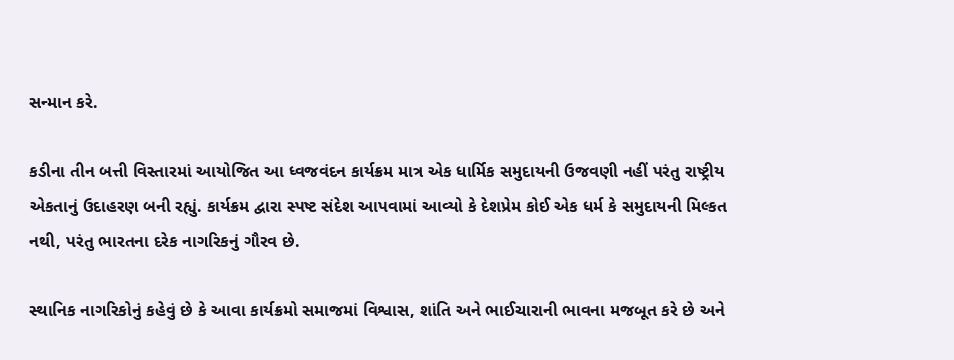સન્માન કરે.

કડીના તીન બત્તી વિસ્તારમાં આયોજિત આ ધ્વજવંદન કાર્યક્રમ માત્ર એક ધાર્મિક સમુદાયની ઉજવણી નહીં પરંતુ રાષ્ટ્રીય એકતાનું ઉદાહરણ બની રહ્યું. કાર્યક્રમ દ્વારા સ્પષ્ટ સંદેશ આપવામાં આવ્યો કે દેશપ્રેમ કોઈ એક ધર્મ કે સમુદાયની મિલ્કત નથી, પરંતુ ભારતના દરેક નાગરિકનું ગૌરવ છે.

સ્થાનિક નાગરિકોનું કહેવું છે કે આવા કાર્યક્રમો સમાજમાં વિશ્વાસ, શાંતિ અને ભાઈચારાની ભાવના મજબૂત કરે છે અને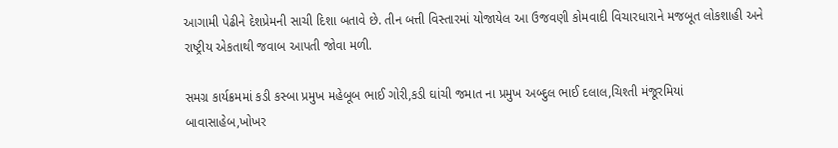આગામી પેઢીને દેશપ્રેમની સાચી દિશા બતાવે છે. તીન બત્તી વિસ્તારમાં યોજાયેલ આ ઉજવણી કોમવાદી વિચારધારાને મજબૂત લોકશાહી અને રાષ્ટ્રીય એકતાથી જવાબ આપતી જોવા મળી.

સમગ્ર કાર્યક્રમમાં કડી કસ્બા પ્રમુખ મહેબૂબ ભાઈ ગોરી,કડી ઘાંચી જમાત ના પ્રમુખ અબ્દુલ ભાઈ દલાલ,ચિશ્તી મંજૂરમિયાં બાવાસાહેબ,ખોખર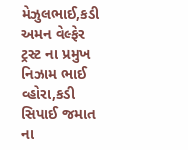મેઝુલભાઈ,કડી અમન વેલ્ફેર ટ્રસ્ટ ના પ્રમુખ નિઝામ ભાઈ વ્હોરા,કડી સિપાઈ જમાત ના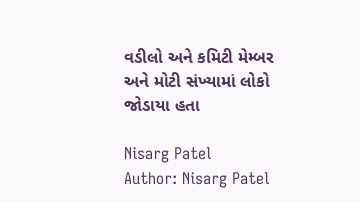વડીલો અને કમિટી મેમ્બર અને મોટી સંખ્યામાં લોકો જોડાયા હતા

Nisarg Patel
Author: Nisarg Patel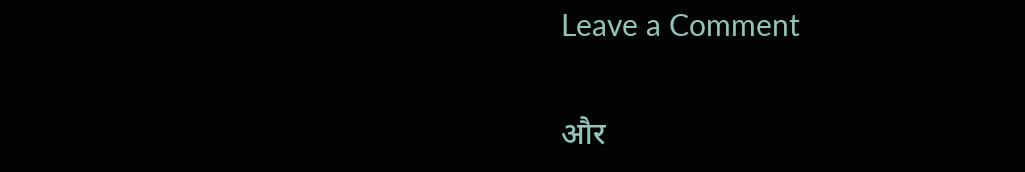Leave a Comment

और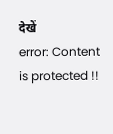देखें
error: Content is protected !!